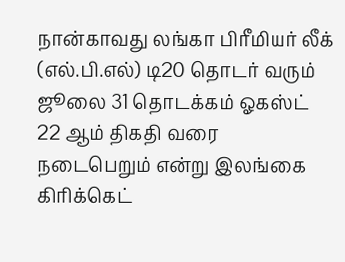நான்காவது லங்கா பிரீமியர் லீக் (எல்.பி.எல்) டி20 தொடர் வரும் ஜூலை 31 தொடக்கம் ஓகஸ்ட் 22 ஆம் திகதி வரை நடைபெறும் என்று இலங்கை கிரிக்கெட்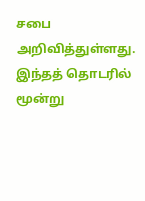சபை அறிவித்துள்ளது. இந்தத் தொடரில் மூன்று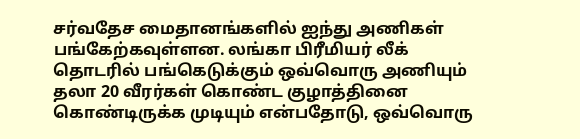சர்வதேச மைதானங்களில் ஐந்து அணிகள் பங்கேற்கவுள்ளன. லங்கா பிரீமியர் லீக் தொடரில் பங்கெடுக்கும் ஒவ்வொரு அணியும் தலா 20 வீரர்கள் கொண்ட குழாத்தினை கொண்டிருக்க முடியும் என்பதோடு, ஒவ்வொரு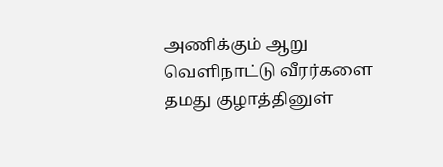அணிக்கும் ஆறு வெளிநாட்டு வீரர்களை தமது குழாத்தினுள்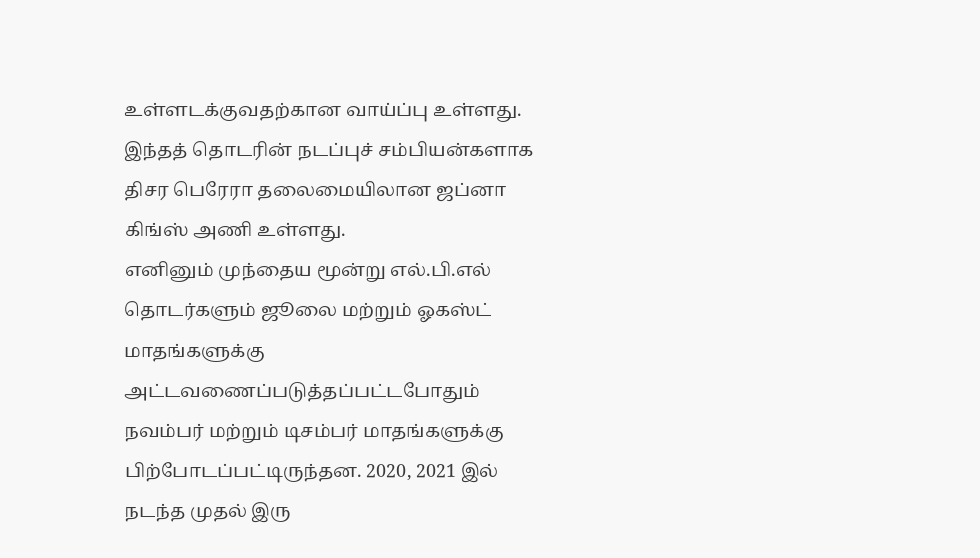உள்ளடக்குவதற்கான வாய்ப்பு உள்ளது. இந்தத் தொடரின் நடப்புச் சம்பியன்களாக திசர பெரேரா தலைமையிலான ஜப்னா கிங்ஸ் அணி உள்ளது.
எனினும் முந்தைய மூன்று எல்.பி.எல் தொடர்களும் ஜூலை மற்றும் ஓகஸ்ட் மாதங்களுக்கு அட்டவணைப்படுத்தப்பட்டபோதும் நவம்பர் மற்றும் டிசம்பர் மாதங்களுக்கு பிற்போடப்பட்டிருந்தன. 2020, 2021 இல் நடந்த முதல் இரு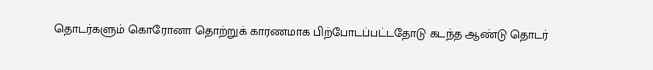தொடர்களும் கொரோனா தொற்றுக் காரணமாக பிற்போடப்பட்டதோடு கடந்த ஆண்டு தொடர்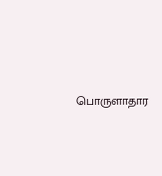பொருளாதார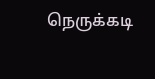நெருக்கடி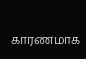காரணமாக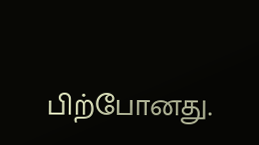பிற்போனது.